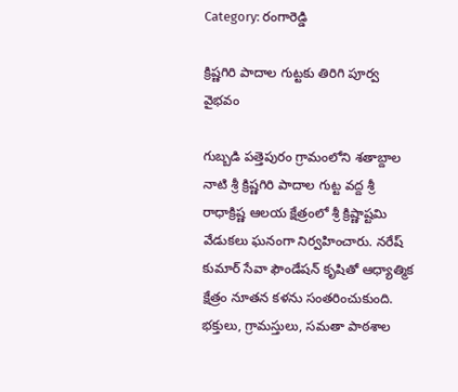Category: రంగారెడ్డి

క్రిష్ణగిరి పాదాల గుట్టకు తిరిగి పూర్వ వైభవం

గుబ్బడి పత్తెపురం గ్రామంలోని శతాబ్దాల నాటి శ్రీ క్రిష్ణగిరి పాదాల గుట్ట వద్ద శ్రీ రాధాక్రిష్ణ ఆలయ క్షేత్రంలో శ్రీ క్రిష్ణాష్టమి వేడుకలు ఘనంగా నిర్వహించారు. నరేష్ కుమార్ సేవా ఫౌండేషన్ కృషితో ఆధ్యాత్మిక క్షేత్రం నూతన కళను సంతరించుకుంది. భక్తులు, గ్రామస్తులు, సమతా పాఠశాల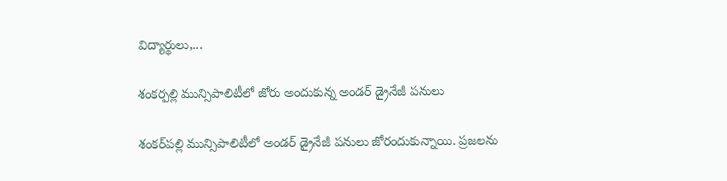విద్యార్థులు,...

శంకర్పల్లి మున్సిపాలిటీలో జోరు అందుకున్న అండర్ డ్రైనేజీ పనులు

శంకర్‌పల్లి మున్సిపాలిటీలో అండర్ డ్రైనేజీ పనులు జోరందుకున్నాయి. ప్రజలను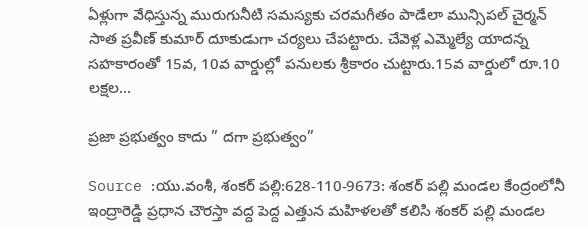ఏళ్లుగా వేధిస్తున్న మురుగునీటి సమస్యకు చరమగీతం పాడేలా మున్సిపల్ చైర్మన్ సాత ప్రవీణ్ కుమార్ దూకుడుగా చర్యలు చేపట్టారు. చేవెళ్ల ఎమ్మెల్యే యాదన్న సహకారంతో 15వ, 10వ వార్డుల్లో పనులకు శ్రీకారం చుట్టారు.15వ వార్డులో రూ.10 లక్షల...

ప్రజా ప్రభుత్వం కాదు ” దగా ప్రభుత్వం”

Source :యు.వంశీ, శంకర్ పల్లి:628-110-9673: శంకర్ పల్లి మండల కేంద్రంలోనీ ఇంద్రారెడ్డి ప్రధాన చౌరస్తా వద్ద పెద్ద ఎత్తున మహిళలతో కలిసి శంకర్ పల్లి మండల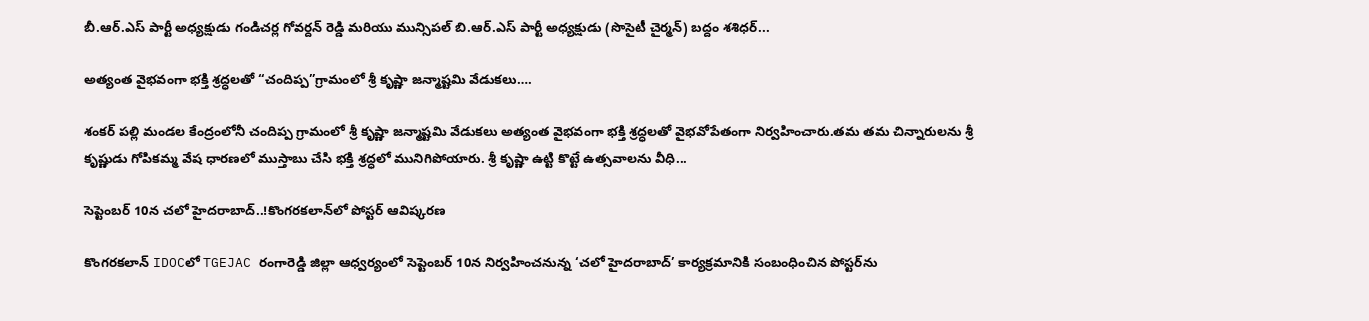బీ.ఆర్.ఎస్ పార్టీ అధ్యక్షుడు గండిచర్ల గోవర్దన్ రెడ్డి మరియు మున్సిపల్ బి.ఆర్.ఎస్ పార్టీ అధ్యక్షుడు (సొసైటీ చైర్మన్) బద్దం శశిధర్...

అత్యంత వైభవంగా భక్తి శ్రద్ధలతో “చందిప్ప”గ్రామంలో శ్రీ కృష్ణా జన్మాష్టమి వేడుకలు….

శంకర్ పల్లి మండల కేంద్రంలోనీ చందిప్ప గ్రామంలో శ్రీ కృష్ణా జన్మాష్టమి వేడుకలు అత్యంత వైభవంగా భక్తి శ్రద్ధలతో వైభవోపేతంగా నిర్వహించారు.తమ తమ చిన్నారులను శ్రీ కృష్ణుడు గోపికమ్మ వేష ధారణలో ముస్తాబు చేసి భక్తి శ్రద్ధలో మునిగిపోయారు. శ్రీ కృష్ణా ఉట్టి కొట్టే ఉత్సవాలను వీధి...

సెప్టెంబర్‌ 10న చలో హైదరాబాద్‌..!కొంగరకలాన్‌లో పోస్టర్‌ ఆవిష్కరణ

కొంగరకలాన్‌ IDOCలో TGEJAC రంగారెడ్డి జిల్లా ఆధ్వర్యంలో సెప్టెంబర్‌ 10న నిర్వహించనున్న ‘చలో హైదరాబాద్‌’ కార్యక్రమానికి సంబంధించిన పోస్టర్‌ను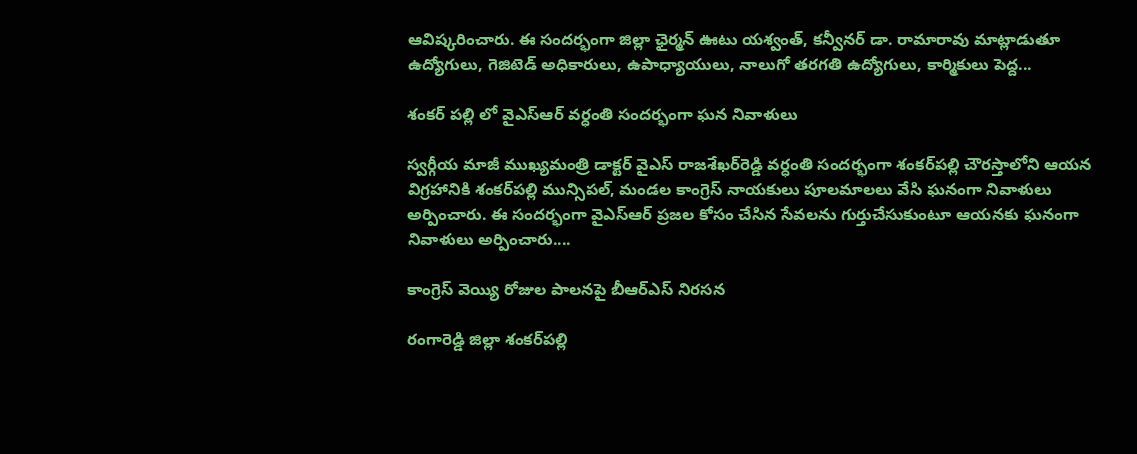ఆవిష్కరించారు. ఈ సందర్భంగా జిల్లా ఛైర్మన్‌ ఊటు యశ్వంత్‌, కన్వీనర్‌ డా. రామారావు మాట్లాడుతూ ఉద్యోగులు, గెజిటెడ్‌ అధికారులు, ఉపాధ్యాయులు, నాలుగో తరగతి ఉద్యోగులు, కార్మికులు పెద్ద...

శంకర్ పల్లి లో వైఎస్‌ఆర్‌ వర్ధంతి సందర్భంగా ఘన నివాళులు

స్వర్గీయ మాజీ ముఖ్యమంత్రి డాక్టర్ వైఎస్‌ రాజశేఖర్‌రెడ్డి వర్ధంతి సందర్భంగా శంకర్‌పల్లి చౌరస్తాలోని ఆయన విగ్రహానికి శంకర్‌పల్లి మున్సిపల్‌, మండల కాంగ్రెస్‌ నాయకులు పూలమాలలు వేసి ఘనంగా నివాళులు అర్పించారు. ఈ సందర్భంగా వైఎస్‌ఆర్‌ ప్రజల కోసం చేసిన సేవలను గుర్తుచేసుకుంటూ ఆయనకు ఘనంగా నివాళులు అర్పించారు....

కాంగ్రెస్‌ వెయ్యి రోజుల పాలనపై బీఆర్‌ఎస్‌ నిరసన

రంగారెడ్డి జిల్లా శంకర్‌పల్లి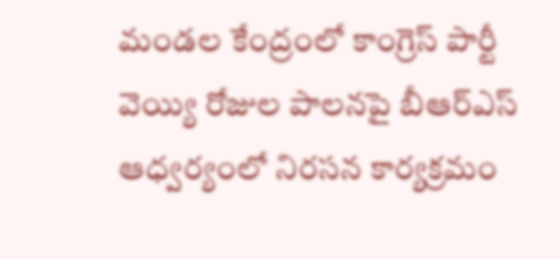మండల కేంద్రంలో కాంగ్రెస్‌ పార్టీ వెయ్యి రోజుల పాలనపై బీఆర్‌ఎస్‌ ఆధ్వర్యంలో నిరసన కార్యక్రమం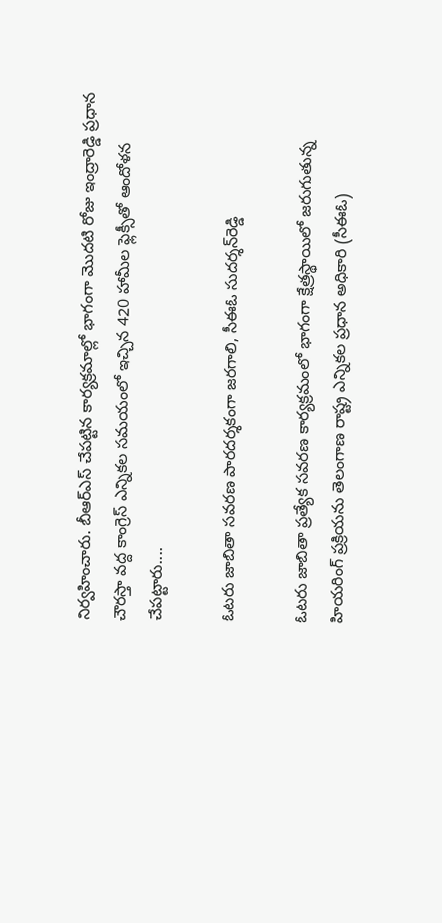నిర్వహించారు. బీఆర్‌ఎస్‌ చేపట్టిన కార్యక్రమాల్లో భాగంగా మొదటి రోజు ఇంద్రారెడ్డి ప్రధాన చౌరస్తా వద్ద కాంగ్రెస్‌ ఎన్నికల సమయంలో ఇచ్చిన 420 హామీల ఫ్లెక్సీతో ఆందోళన చేపట్టారు....

ఓటరు జాబితా సవరణ పారదర్శకంగా జరగాలి, సీఈఓ సుదర్శన్‌రెడ్డి

ఓటరు జాబితా ప్రత్యేక సవరణ కార్యక్రమంలో భాగంగా క్షేత్రస్థాయిలో జరుగుతున్న హియరింగ్ ప్రక్రియను తెలంగాణ రాష్ట్ర ఎన్నికల ప్రధాన అధికారి (సీఈఓ)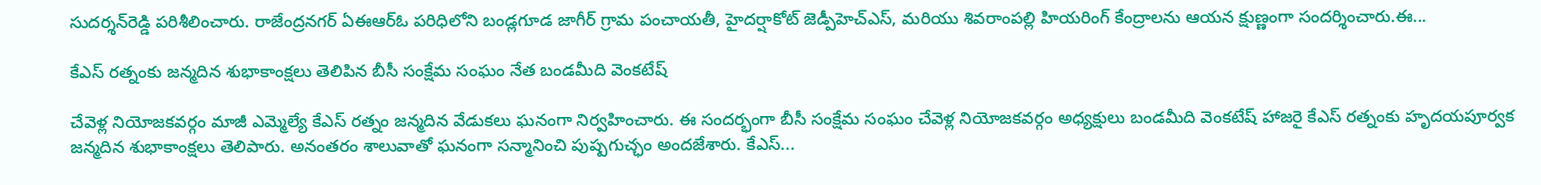సుదర్శన్‌రెడ్డి పరిశీలించారు. రాజేంద్రనగర్ ఏఈఆర్ఓ పరిధిలోని బండ్లగూడ జాగీర్ గ్రామ పంచాయతీ, హైదర్షాకోట్ జెడ్పీహెచ్‌ఎస్, మరియు శివరాంపల్లి హియరింగ్ కేంద్రాలను ఆయన క్షుణ్ణంగా సందర్శించారు.ఈ...

కేఎస్ రత్నంకు జన్మదిన శుభాకాంక్షలు తెలిపిన బీసీ సంక్షేమ సంఘం నేత బండమీది వెంకటేష్

చేవెళ్ల నియోజకవర్గం మాజీ ఎమ్మెల్యే కేఎస్ రత్నం జన్మదిన వేడుకలు ఘనంగా నిర్వహించారు. ఈ సందర్భంగా బీసీ సంక్షేమ సంఘం చేవెళ్ల నియోజకవర్గం అధ్యక్షులు బండమీది వెంకటేష్ హాజరై కేఎస్ రత్నంకు హృదయపూర్వక జన్మదిన శుభాకాంక్షలు తెలిపారు. అనంతరం శాలువాతో ఘనంగా సన్మానించి పుష్పగుచ్ఛం అందజేశారు. కేఎస్...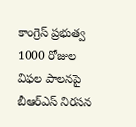కాంగ్రెస్ ప్రభుత్వ 1000 రోజుల విఫల పాలనపై బీఆర్ఎస్ నిరసన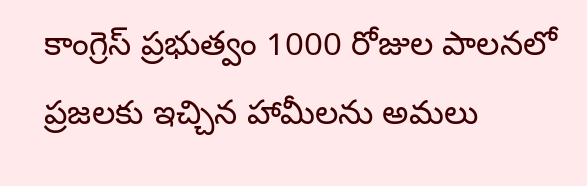కాంగ్రెస్ ప్రభుత్వం 1000 రోజుల పాలనలో ప్రజలకు ఇచ్చిన హామీలను అమలు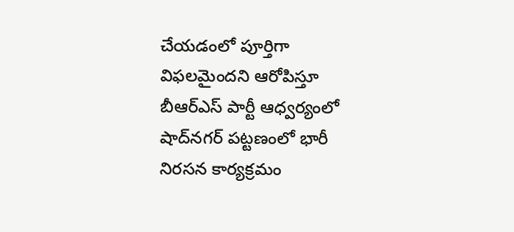చేయడంలో పూర్తిగా విఫలమైందని ఆరోపిస్తూ బీఆర్ఎస్ పార్టీ ఆధ్వర్యంలో షాద్‌నగర్ పట్టణంలో భారీ నిరసన కార్యక్రమం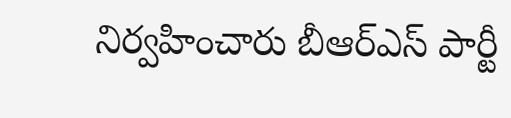నిర్వహించారు బీఆర్ఎస్ పార్టీ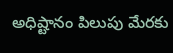అధిష్టానం పిలుపు మేరకు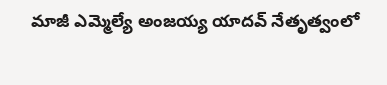మాజీ ఎమ్మెల్యే అంజయ్య యాదవ్ నేతృత్వంలో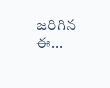జరిగిన ఈ...